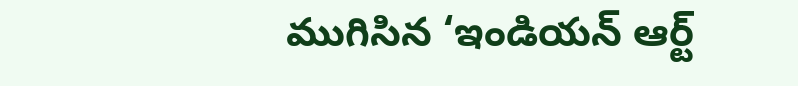ముగిసిన ‘ఇండియన్ ఆర్ట్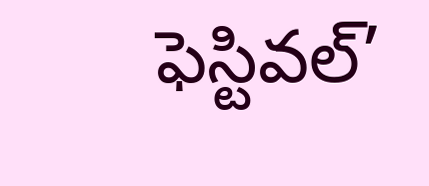ఫెస్టివల్’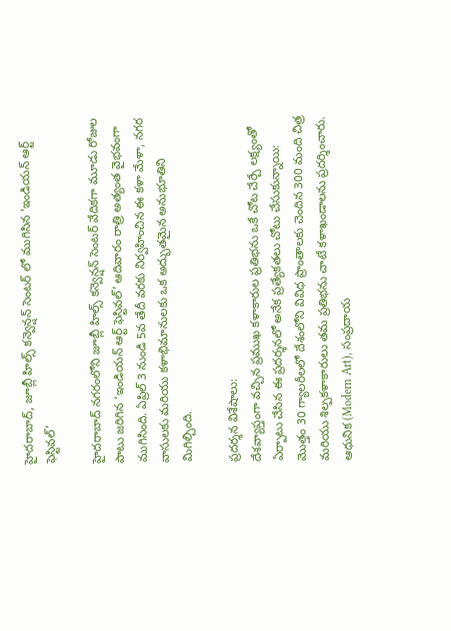హైదరాబాద్, జూబ్లీ హిల్స్ కన్వెన్షన్ సెంటర్ లో ముగిసిన ‘ఇండియన్ ఆర్ట్ ఫెస్టివల్’

హైదరాబాద్ నగరంలోని జూబ్లీ హిల్స్ కన్వెన్షన్ సెంటర్ వేదికగా మూడు రోజుల పాటు జరిగిన ‘ఇండియన్ ఆర్ట్ ఫెస్టివల్’ ఆదివారం రాత్రి అత్యంత వైభవంగా ముగిసింది. ఏప్రిల్ 3 నుండి 5వ తేదీ వరకు నిర్వహించిన ఈ కళా మేళా, నగర వాసులకు మరియు కళాభిమానులకు ఒక అద్భుతమైన అనుభూతిని మిగిల్చింది.

ప్రదర్శన విశేషాలు:
దేశవ్యాప్తంగా వచ్చిన ప్రముఖ కళాకారుల ప్రతిభను ఒకే చోట చేర్చే లక్ష్యంతో ఏర్పాటు చేసిన ఈ ప్రదర్శనలో అనేక ప్రత్యేకతలు చోటు చేసుకున్నాయి:
మొత్తం 30 గ్యాలరీలలో దేశంలోని వివిధ ప్రాంతాలకు చెందిన 300 మంది చిత్ర మరియు శిల్పకళాకారులు తమ ప్రతిభను చాటే కళాఖండాలను ప్రదర్శించారు. ఆధునిక (Modern Art), సంప్రదాయ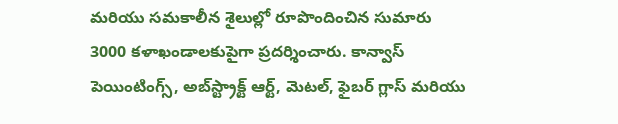మరియు సమకాలీన శైలుల్లో రూపొందించిన సుమారు 3000 కళాఖండాలకుపైగా ప్రదర్శించారు. కాన్వాస్ పెయింటింగ్స్, అబ్‌స్ట్రాక్ట్ ఆర్ట్, మెటల్, ఫైబర్ గ్లాస్ మరియు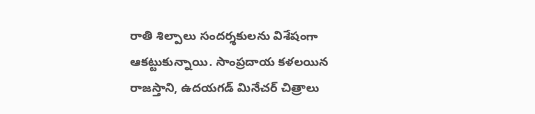రాతి శిల్పాలు సందర్శకులను విశేషంగా ఆకట్టుకున్నాయి. సాంప్రదాయ కళలయిన రాజస్తాని, ఉదయగడ్ మినేచర్ చిత్రాలు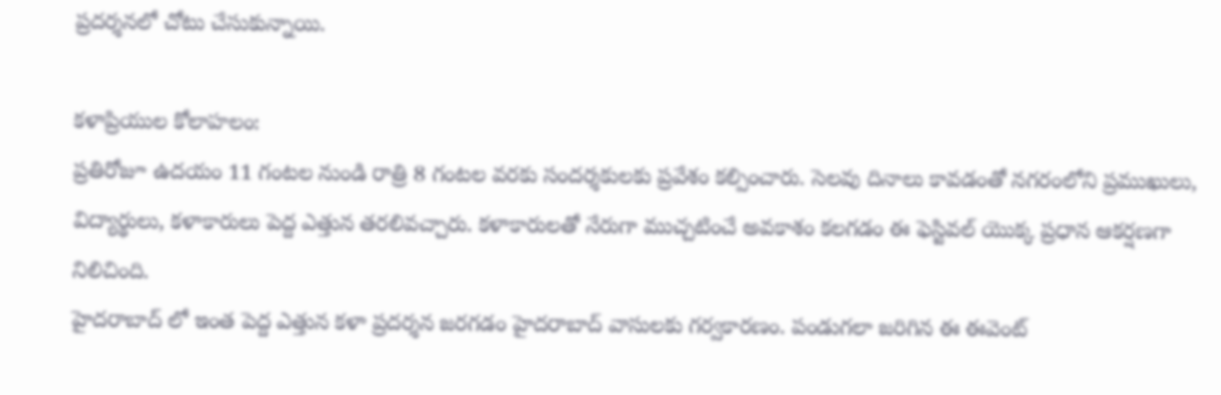ప్రదర్శనలో చోటు చేసుకున్నాయి.

కళాప్రియుల కోలాహలం:
ప్రతిరోజూ ఉదయం 11 గంటల నుండి రాత్రి 8 గంటల వరకు సందర్శకులకు ప్రవేశం కల్పించారు. సెలవు దినాలు కావడంతో నగరంలోని ప్రముఖులు, విద్యార్థులు, కళాకారులు పెద్ద ఎత్తున తరలివచ్చారు. కళాకారులతో నేరుగా ముచ్చటించే అవకాశం కలగడం ఈ ఫెస్టివల్ యొక్క ప్రధాన ఆకర్షణగా నిలిచింది.
హైదరాబాద్ లో ఇంత పెద్ద ఎత్తున కళా ప్రదర్శన జరగడం హైదరాబాద్ వాసులకు గర్వకారణం. పండుగలా జరిగిన ఈ ఈవెంట్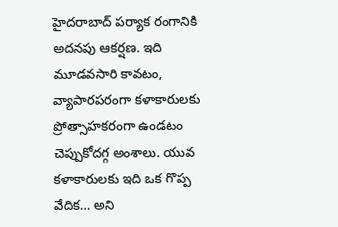హైదరాబాద్ పర్యాక రంగానికి అదనపు ఆకర్షణ. ఇది మూడవసారి కావటం, వ్యాపారపరంగా కళాకారులకు ప్రోత్సాహకరంగా ఉండటం చెప్పుకోదగ్గ అంశాలు. యువ కళాకారులకు ఇది ఒక గొప్ప వేదిక… అని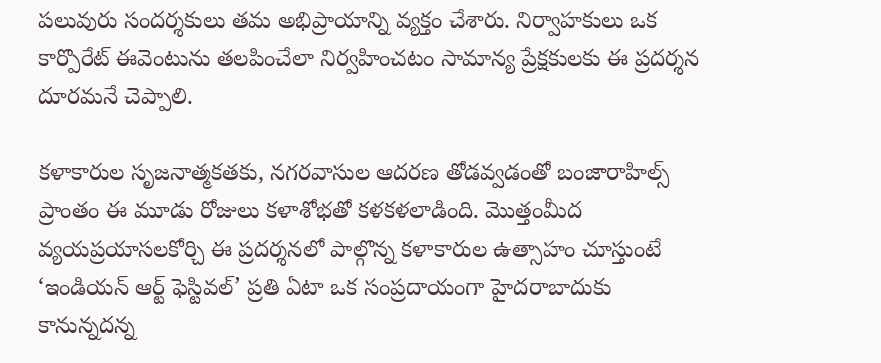పలువురు సందర్శకులు తమ అభిప్రాయాన్ని వ్యక్తం చేశారు. నిర్వాహకులు ఒక కార్పొరేట్ ఈవెంటును తలపించేలా నిర్వహించటం సామాన్య ప్రేక్షకులకు ఈ ప్రదర్శన దూరమనే చెప్పాలి.

కళాకారుల సృజనాత్మకతకు, నగరవాసుల ఆదరణ తోడవ్వడంతో బంజారాహిల్స్ ప్రాంతం ఈ మూడు రోజులు కళాశోభతో కళకళలాడింది. మొత్తంమీద వ్యయప్రయాసలకోర్చి ఈ ప్రదర్శనలో పాల్గొన్న కళాకారుల ఉత్సాహం చూస్తుంటే ‘ఇండియన్ ఆర్ట్ ఫెస్టివల్’ ప్రతి ఏటా ఒక సంప్రదాయంగా హైదరాబాదుకు కానున్నదన్న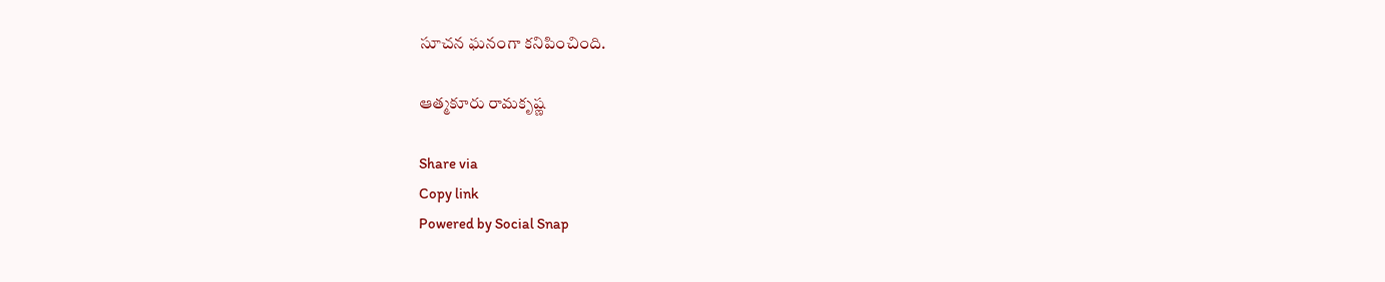సూచన ఘనంగా కనిపించింది.

ఆత్మకూరు రామకృష్ణ

Share via
Copy link
Powered by Social Snap